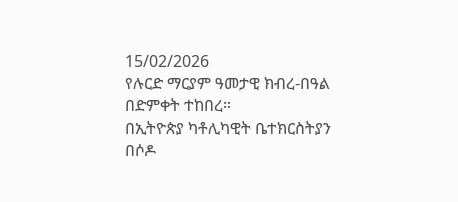15/02/2026
የሉርድ ማርያም ዓመታዊ ክብረ-በዓል በድምቀት ተከበረ።
በኢትዮጵያ ካቶሊካዊት ቤተክርስትያን በሶዶ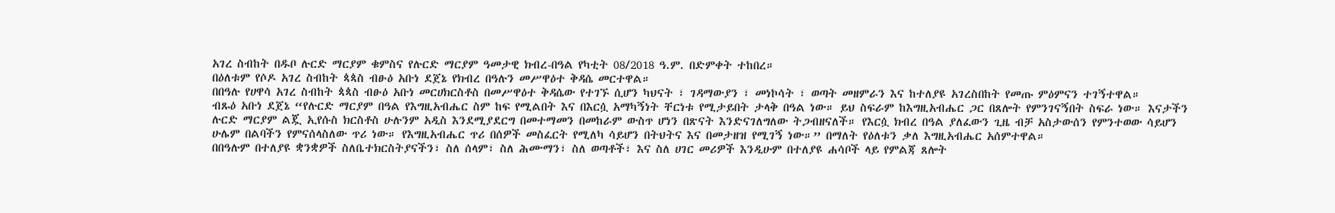አገረ ስብከት በዱቦ ሉርድ ማርያም ቁምስና የሉርድ ማርያም ዓመታዊ ክብረ-በዓል የካቲት 08/2018 ዓ.ም. በድምቀት ተከበረ።
በዕለቱም የሶዶ አገረ ስብከት ጳጳስ ብፁዕ አቡነ ደጀኔ የክብረ በዓሉን መሥዋዕተ ቅዳሴ መርተዋል።
በበዓሉ የሀዋሳ አገረ ስብከት ጳጳስ ብፁዕ አቡነ መርሀክርስቶስ በመሥዋዕተ ቅዳሴው የተገኙ ሲሆን ካህናት ፣ ገዳማውያን ፣ መነኮሳት ፣ ወጣት መዘምራን እና ከተለያዩ አገረስበከት የመጡ ምዕምናን ተገኝተዋል።
ብጹዕ አቡነ ደጀኔ “የሉርድ ማርያም በዓል የእግዚአብሔር ስም ከፍ የሚልበት እና በእርሷ አማካኝነት ቸርነቱ የሚታይበት ታላቅ በዓል ነው። ይህ ስፍራም ከእግዚአብሔር ጋር በጸሎት የምንገናኝበት ስፍራ ነው። እናታችን ሉርድ ማርያም ልጇ ኢየሱስ ክርስቶስ ሁሉንም አዲስ እንደሚያደርግ በመተማመን በመከራም ውስጥ ሆነን በጽናት እንድናገለግለው ትጋብዘናለች። የእርሷ ክብረ በዓል ያለፈውን ጊዜ ብቻ አስታውሰን የምንተወው ሳይሆን ሁሌም በልባችን የምናሰላስለው ጥሪ ነው። የእግዚአብሔር ጥሪ በሰዎች መስፈርት የሚለካ ሳይሆን በትህትና እና በመታዘዝ የሚገኝ ነው።” በማለት የዕለቱን ቃለ እግዚአብሔር አሰምተዋል።
በበዓሉም በተለያዩ ቋንቋዎች ስለቤተክርስትያናችን፣ ስለ ሰላም፣ ስለ ሕሙማን፣ ስለ ወጣቶች፣ እና ስለ ሀገር መሪዎች እንዲሁም በተለያዩ ሐሳቦች ላይ የምልጃ ጸሎት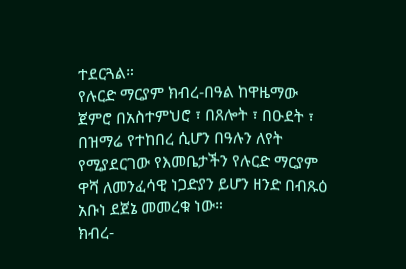ተደርጓል።
የሉርድ ማርያም ክብረ-በዓል ከዋዜማው ጀምሮ በአስተምህሮ ፣ በጸሎት ፣ በዑደት ፣ በዝማሬ የተከበረ ሲሆን በዓሉን ለየት የሚያደርገው የእመቤታችን የሉርድ ማርያም ዋሻ ለመንፈሳዊ ነጋድያን ይሆን ዘንድ በብጹዕ አቡነ ደጀኔ መመረቁ ነው።
ክብረ-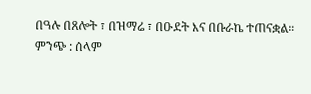በዓሉ በጸሎት ፣ በዝማሬ ፣ በዑደት እና በቡራኬ ተጠናቋል።
ምንጭ : ሰላም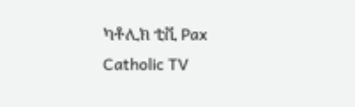ካቶሊክ ቲቪ Pax Catholic TV